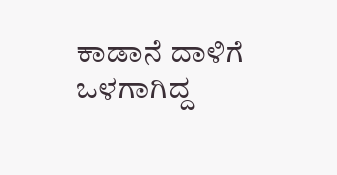ಕಾಡಾನೆ ದಾಳಿಗೆ ಒಳಗಾಗಿದ್ದ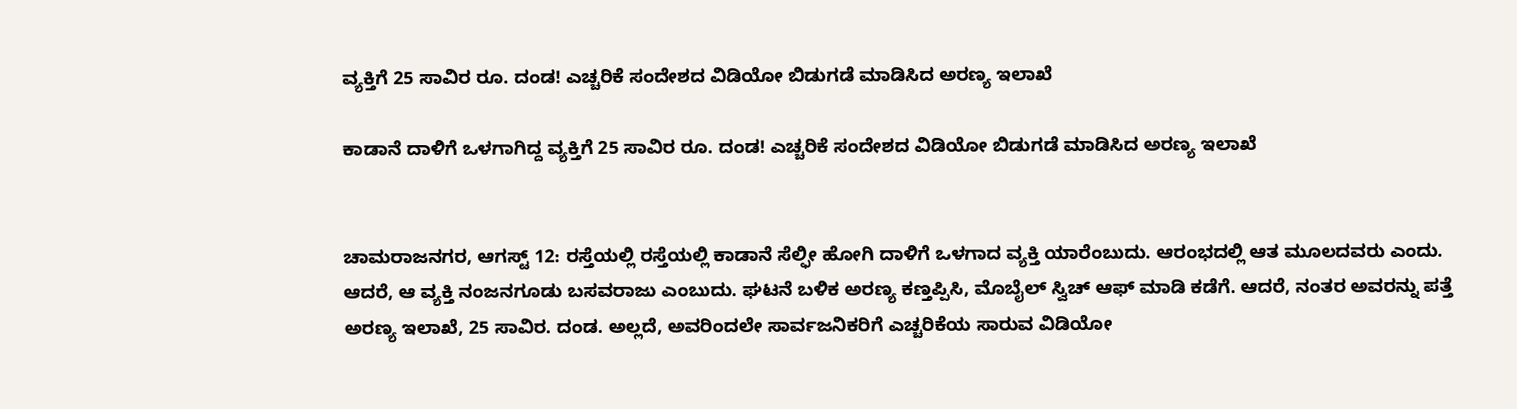ವ್ಯಕ್ತಿಗೆ 25 ಸಾವಿರ ರೂ. ದಂಡ! ಎಚ್ಚರಿಕೆ ಸಂದೇಶದ ವಿಡಿಯೋ ಬಿಡುಗಡೆ ಮಾಡಿಸಿದ ಅರಣ್ಯ ಇಲಾಖೆ

ಕಾಡಾನೆ ದಾಳಿಗೆ ಒಳಗಾಗಿದ್ದ ವ್ಯಕ್ತಿಗೆ 25 ಸಾವಿರ ರೂ. ದಂಡ! ಎಚ್ಚರಿಕೆ ಸಂದೇಶದ ವಿಡಿಯೋ ಬಿಡುಗಡೆ ಮಾಡಿಸಿದ ಅರಣ್ಯ ಇಲಾಖೆ


ಚಾಮರಾಜನಗರ, ಆಗಸ್ಟ್ 12: ರಸ್ತೆಯಲ್ಲಿ ರಸ್ತೆಯಲ್ಲಿ ಕಾಡಾನೆ ಸೆಲ್ಫೀ ಹೋಗಿ ದಾಳಿಗೆ ಒಳಗಾದ ವ್ಯಕ್ತಿ ಯಾರೆಂಬುದು. ಆರಂಭದಲ್ಲಿ ಆತ ಮೂಲದವರು ಎಂದು. ಆದರೆ, ಆ ವ್ಯಕ್ತಿ ನಂಜನಗೂಡು ಬಸವರಾಜು ಎಂಬುದು. ಘಟನೆ ಬಳಿಕ ಅರಣ್ಯ ಕಣ್ತಪ್ಪಿಸಿ, ಮೊಬೈಲ್ ಸ್ವಿಚ್ ಆಫ್ ಮಾಡಿ ಕಡೆಗೆ. ಆದರೆ, ನಂತರ ಅವರನ್ನು ಪತ್ತೆ ಅರಣ್ಯ ಇಲಾಖೆ, 25 ಸಾವಿರ. ದಂಡ. ಅಲ್ಲದೆ, ಅವರಿಂದಲೇ ಸಾರ್ವಜನಿಕರಿಗೆ ಎಚ್ಚರಿಕೆಯ ಸಾರುವ ವಿಡಿಯೋ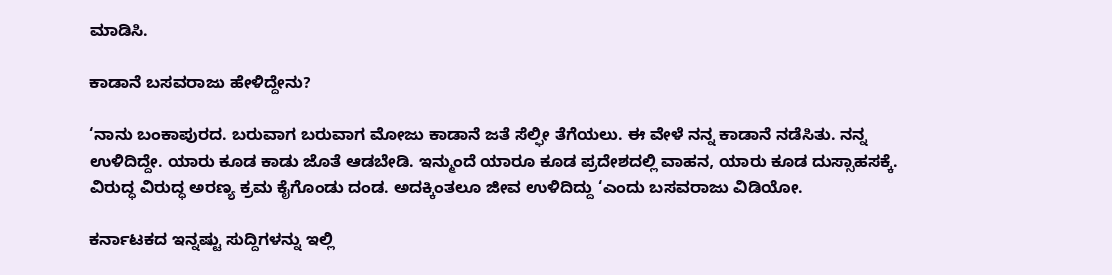ಮಾಡಿಸಿ.

ಕಾಡಾನೆ ಬಸವರಾಜು ಹೇಳಿದ್ದೇನು?

‘ನಾನು ಬಂಕಾಪುರದ. ಬರುವಾಗ ಬರುವಾಗ ಮೋಜು ಕಾಡಾನೆ ಜತೆ ಸೆಲ್ಫೀ ತೆಗೆಯಲು. ಈ ವೇಳೆ ನನ್ನ ಕಾಡಾನೆ ನಡೆಸಿತು. ನನ್ನ ಉಳಿದಿದ್ದೇ. ಯಾರು ಕೂಡ ಕಾಡು ಜೊತೆ ಆಡಬೇಡಿ. ಇನ್ಮುಂದೆ ಯಾರೂ ಕೂಡ ಪ್ರದೇಶದಲ್ಲಿ ವಾಹನ, ಯಾರು ಕೂಡ ದುಸ್ಸಾಹಸಕ್ಕೆ. ವಿರುದ್ಧ ವಿರುದ್ಧ ಅರಣ್ಯ ಕ್ರಮ ಕೈಗೊಂಡು ದಂಡ. ಅದಕ್ಕಿಂತಲೂ ಜೀವ ಉಳಿದಿದ್ದು ‘ಎಂದು ಬಸವರಾಜು ವಿಡಿಯೋ.

ಕರ್ನಾಟಕದ ಇನ್ನಷ್ಟು ಸುದ್ದಿಗಳನ್ನು ಇಲ್ಲಿ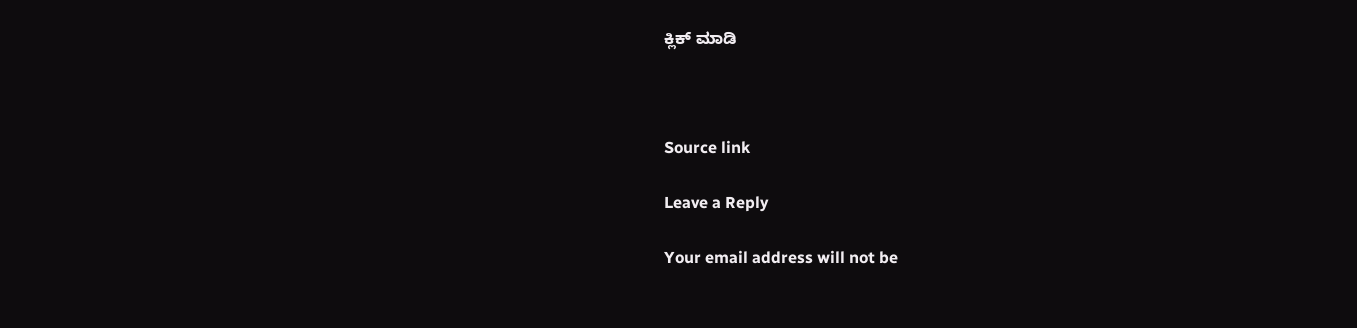ಕ್ಲಿಕ್ ಮಾಡಿ



Source link

Leave a Reply

Your email address will not be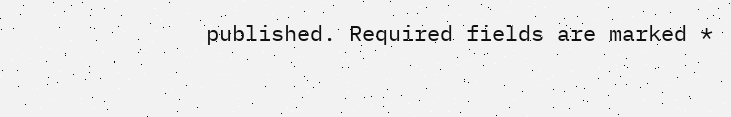published. Required fields are marked *